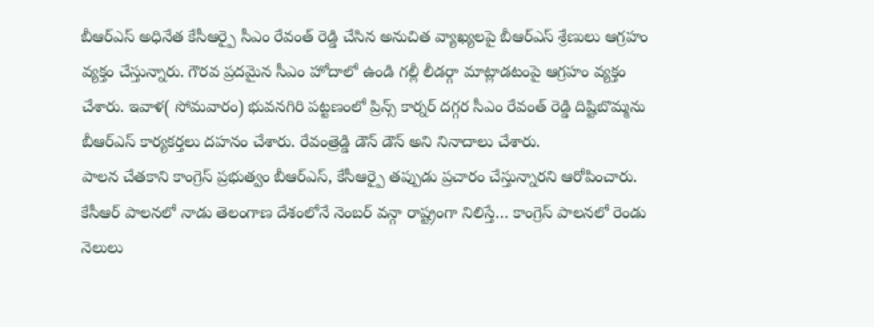బీఆర్ఎస్ అధినేత కేసీఆర్పై సీఎం రేవంత్ రెడ్డి చేసిన అనుచిత వ్యాఖ్యలపై బీఆర్ఎస్ శ్రేణులు ఆగ్రహం వ్యక్తం చేస్తున్నారు. గౌరవ ప్రదమైన సీఎం హోదాలో ఉండి గల్లీ లీడర్గా మాట్లాడటంపై ఆగ్రహం వ్యక్తం చేశారు. ఇవాళ( సోమవారం) భువనగిరి పట్టణంలో ప్రిన్స్ కార్నర్ దగ్గర సీఎం రేవంత్ రెడ్డి దిష్టిబొమ్మను బీఆర్ఎస్ కార్యకర్తలు దహనం చేశారు. రేవంత్రెడ్డి డౌన్ డౌన్ అని నినాదాలు చేశారు.
పాలన చేతకాని కాంగ్రెస్ ప్రభుత్వం బీఆర్ఎస్, కేసీఆర్పై తప్పుడు ప్రచారం చేస్తున్నారని ఆరోపించారు. కేసీఆర్ పాలనలో నాడు తెలంగాణ దేశంలోనే నెంబర్ వన్గా రాష్ట్రంగా నిలిస్తే… కాంగ్రెస్ పాలనలో రెండు నెలులు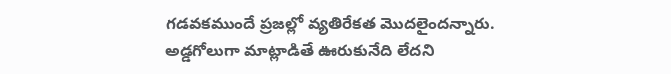గడవకముందే ప్రజల్లో వ్యతిరేకత మొదలైందన్నారు. అడ్డగోలుగా మాట్లాడితే ఊరుకునేది లేదని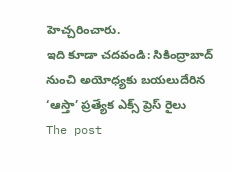హెచ్చరించారు.
ఇది కూడా చదవండి: సికింద్రాబాద్ నుంచి అయోధ్యకు బయలుదేరిన ‘ఆస్తా’ ప్రత్యేక ఎక్స్ ప్రెస్ రైలు
The post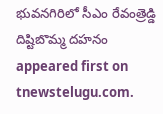భువనగిరిలో సీఎం రేవంత్రెడ్డి దిష్టిబొమ్మ దహనం appeared first on tnewstelugu.com.